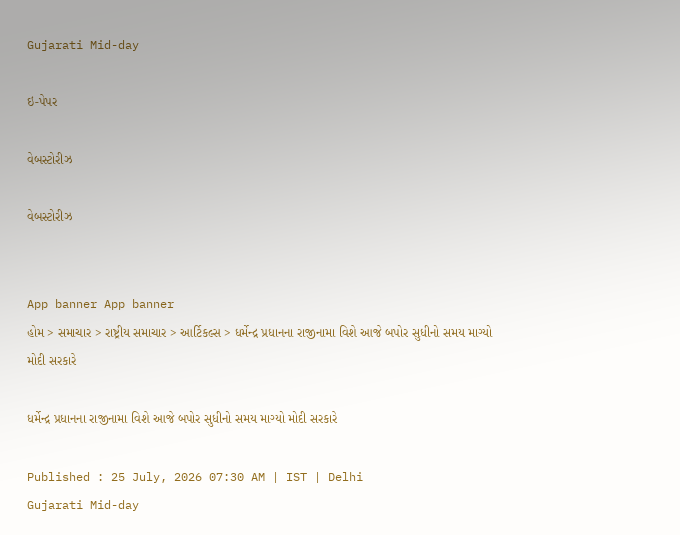Gujarati Mid-day

ઇ-પેપર

વેબસ્ટોરીઝ

વેબસ્ટોરીઝ


App banner App banner
હોમ > સમાચાર > રાષ્ટ્રીય સમાચાર > આર્ટિકલ્સ > ધર્મેન્દ્ર પ્રધાનના રાજીનામા વિશે આજે બપોર સુધીનો સમય માગ્યો મોદી સરકારે

ધર્મેન્દ્ર પ્રધાનના રાજીનામા વિશે આજે બપોર સુધીનો સમય માગ્યો મોદી સરકારે

Published : 25 July, 2026 07:30 AM | IST | Delhi
Gujarati Mid-day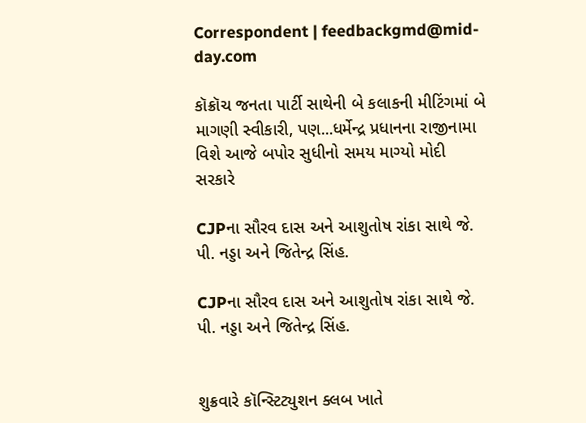Correspondent | feedbackgmd@mid-day.com

કૉક્રૉચ જનતા પાર્ટી સાથેની બે કલાકની મીટિંગમાં બે માગણી સ્વીકારી, પણ...ધર્મેન્દ્ર પ્રધાનના રાજીનામા વિશે આજે બપોર સુધીનો સમય માગ્યો મોદી સરકારે

CJPના સૌરવ દાસ અને આશુતોષ રાંકા સાથે જે. પી. નડ્ડા અને જિતેન્દ્ર સિંહ.

CJPના સૌરવ દાસ અને આશુતોષ રાંકા સાથે જે. પી. નડ્ડા અને જિતેન્દ્ર સિંહ.


શુક્રવારે કૉન્સ્ટિટ્યુશન ક્લબ ખાતે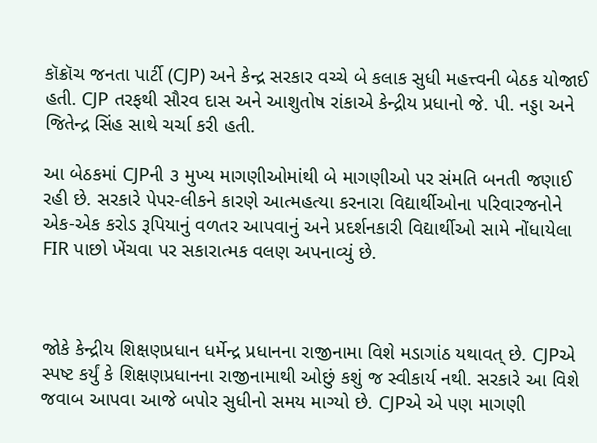કૉક્રૉચ જનતા પાર્ટી (CJP) અને કેન્દ્ર સરકાર વચ્ચે બે કલાક સુધી મહત્ત્વની બેઠક યોજાઈ હતી. CJP તરફથી સૌરવ દાસ અને આશુતોષ રાંકાએ કેન્દ્રીય પ્રધાનો જે. પી. નડ્ડા અને જિતેન્દ્ર સિંહ સાથે ચર્ચા કરી હતી.

આ બેઠકમાં CJPની ૩ મુખ્ય માગણીઓમાંથી બે માગણીઓ પર સંમતિ બનતી જણાઈ રહી છે. સરકારે પેપર-લીકને કારણે આત્મહત્યા કરનારા વિદ્યાર્થીઓના પરિવારજનોને એક-એક કરોડ રૂપિયાનું વળતર આપવાનું અને પ્રદર્શનકારી વિદ્યાર્થીઓ સામે નોંધાયેલા FIR પાછો ખેંચવા પર સકારાત્મક વલણ અપનાવ્યું છે.



જોકે કેન્દ્રીય શિક્ષણપ્રધાન ધર્મેન્દ્ર પ્રધાનના રાજીનામા વિશે મડાગાંઠ યથાવત્ છે. CJPએ સ્પષ્ટ કર્યું કે શિક્ષણપ્રધાનના રાજીનામાથી ઓછું કશું જ સ્વીકાર્ય નથી. સરકારે આ વિશે જવાબ આપવા આજે બપોર સુધીનો સમય માગ્યો છે. CJPએ એ પણ માગણી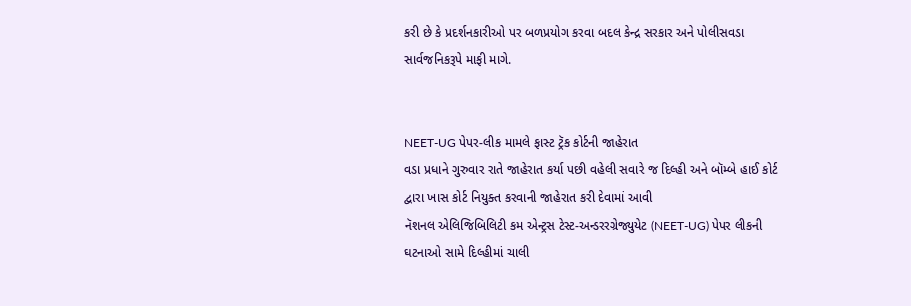કરી છે કે પ્રદર્શનકારીઓ પર બળપ્રયોગ કરવા બદલ કેન્દ્ર સરકાર અને પોલીસવડા સાર્વજનિકરૂપે માફી માગે.


NEET-UG પેપર-લીક મામલે ફાસ્ટ ટ્રૅક કોર્ટની જાહેરાત
વડા પ્રધાને ગુરુવાર રાતે જાહેરાત કર્યા પછી વહેલી સવારે જ દિલ્હી અને બૉમ્બે હાઈ કોર્ટ દ્વારા ખાસ કોર્ટ નિયુક્ત કરવાની જાહેરાત કરી દેવામાં આવી
નૅશનલ એલિજિબિલિટી કમ એન્ટ્રસ ટેસ્ટ-અન્ડરરગ્રેજ્યુયેટ (NEET-UG) પેપર લીકની ઘટનાઓ સામે દિલ્હીમાં ચાલી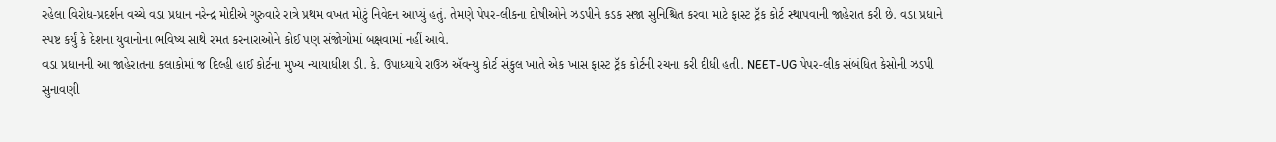રહેલા વિરોધ-પ્રદર્શન વચ્ચે વડા પ્રધાન નરેન્દ્ર મોદીએ ગુરુવારે રાત્રે પ્રથમ વખત મોટું નિવેદન આપ્યું હતું. તેમણે પેપર-લીકના દોષીઓને ઝડપીને કડક સજા સુનિશ્ચિત કરવા માટે ફાસ્ટ ટ્રૅક કોર્ટ સ્થાપવાની જાહેરાત કરી છે. વડા પ્રધાને સ્પષ્ટ કર્યું કે દેશના યુવાનોના ભવિષ્ય સાથે રમત કરનારાઓને કોઈ પણ સંજોગોમાં બક્ષવામાં નહીં આવે.
વડા પ્રધાનની આ જાહેરાતના કલાકોમાં જ દિલ્હી હાઈ કોર્ટના મુખ્ય ન્યાયાધીશ ડી. કે. ઉપાધ્યાયે રાઉઝ ઍવન્યુ કોર્ટ સંકુલ ખાતે એક ખાસ ફાસ્ટ ટ્રૅક કોર્ટની રચના કરી દીધી હતી. NEET-UG પેપર-લીક સંબંધિત કેસોની ઝડપી સુનાવણી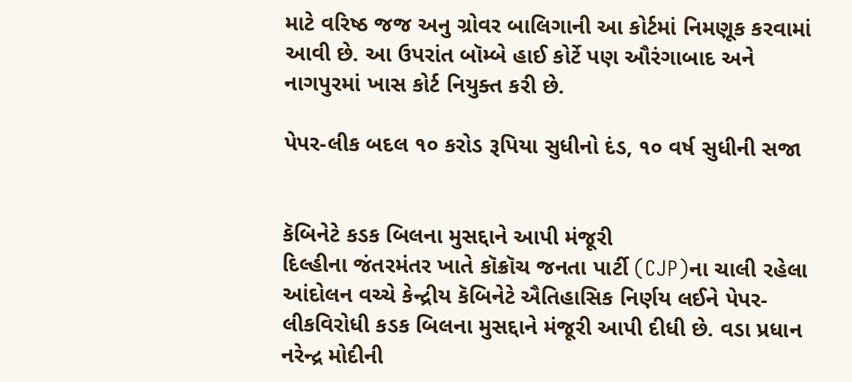માટે વરિષ્ઠ જજ અનુ ગ્રોવર બાલિગાની આ કોર્ટમાં નિમણૂક કરવામાં આવી છે. આ ઉપરાંત બૉમ્બે હાઈ કોર્ટે પણ ઔરંગાબાદ અને નાગપુરમાં ખાસ કોર્ટ નિયુક્ત કરી છે.

પેપર-લીક બદલ ૧૦ કરોડ રૂપિયા સુધીનો દંડ, ૧૦ વર્ષ સુધીની સજા


કૅબિનેટે કડક બિલના મુસદ્દાને આપી મંજૂરી
દિલ્હીના જંતરમંતર ખાતે કૉક્રૉચ જનતા પાર્ટી (CJP)ના ચાલી રહેલા આંદોલન વચ્ચે કેન્દ્રીય કૅબિનેટે ઐતિહાસિક નિર્ણય લઈને પેપર-લીકવિરોધી કડક બિલના મુસદ્દાને મંજૂરી આપી દીધી છે. વડા પ્રધાન નરેન્દ્ર મોદીની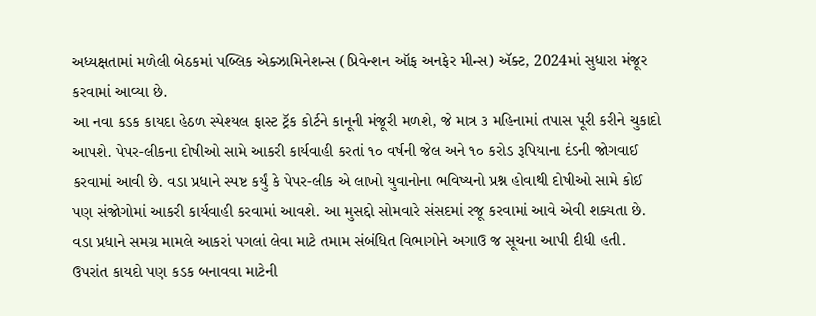અધ્યક્ષતામાં મળેલી બેઠકમાં પબ્લિક એક્ઝામિનેશન્સ (પ્રિવેન્શન ઑફ અનફેર મીન્સ) ઍક્ટ, 2024માં સુધારા મંજૂર કરવામાં આવ્યા છે.
આ નવા કડક કાયદા હેઠળ સ્પેશ્યલ ફાસ્ટ ટ્રૅક કોર્ટને કાનૂની મંજૂરી મળશે, જે માત્ર ૩ મહિનામાં તપાસ પૂરી કરીને ચુકાદો આપશે. પેપર-લીકના દોષીઓ સામે આકરી કાર્યવાહી કરતાં ૧૦ વર્ષની જેલ અને ૧૦ કરોડ રૂપિયાના દંડની જોગવાઈ કરવામાં આવી છે. વડા પ્રધાને સ્પષ્ટ કર્યું કે પેપર-લીક એ લાખો યુવાનોના ભવિષ્યનો પ્રશ્ન હોવાથી દોષીઓ સામે કોઈ પણ સંજોગોમાં આકરી કાર્યવાહી કરવામાં આવશે. આ મુસદ્દો સોમવારે સંસદમાં રજૂ કરવામાં આવે એવી શક્યતા છે. વડા પ્રધાને સમગ્ર મામલે આકરાં પગલાં લેવા માટે તમામ સંબંધિત વિભાગોને અગાઉ જ સૂચના આપી દીધી હતી. ઉપરાંત કાયદો પણ કડક બનાવવા માટેની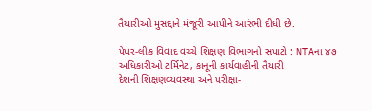તૈયારીઓ મુસદ્દાને મંજૂરી આપીને આરંભી દીધી છે.

પેપર-લીક વિવાદ વચ્ચે શિક્ષણ વિભાગનો સપાટો : NTAના ૪૭ અધિકારીઓ ટર્મિનેટ, કાનૂની કાર્યવાહીની તૈયારી
દેશની શિક્ષણવ્યવસ્થા અને પરીક્ષા-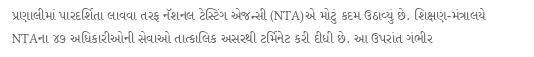પ્રણાલીમાં પારદર્શિતા લાવવા તરફ નૅશનલ ટેસ્ટિંગ એજન્સી (NTA)એ મોટું કદમ ઉઠાવ્યું છે. શિક્ષણ-મંત્રાલયે NTAના ૪૭ અધિકારીઓની સેવાઓ તાત્કાલિક અસરથી ટર્મિનેટ કરી દીધી છે. આ ઉપરાંત ગંભીર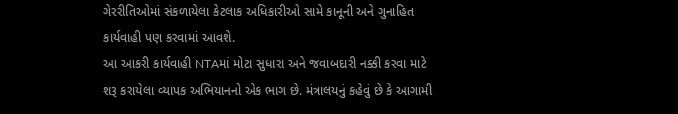ગેરરીતિઓમાં સંકળાયેલા કેટલાક અધિકારીઓ સામે કાનૂની અને ગુનાહિત કાર્યવાહી પણ કરવામાં આવશે.
આ આકરી કાર્યવાહી NTAમાં મોટા સુધારા અને જવાબદારી નક્કી કરવા માટે શરૂ કરાયેલા વ્યાપક અભિયાનનો એક ભાગ છે. મંત્રાલયનું કહેવું છે કે આગામી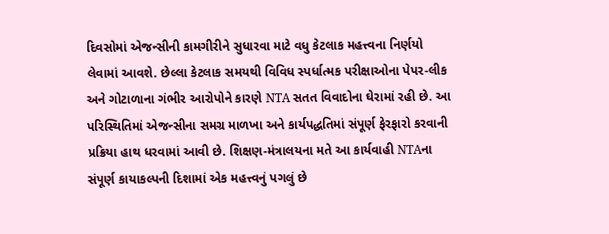દિવસોમાં એજન્સીની કામગીરીને સુધારવા માટે વધુ કેટલાક મહત્ત્વના નિર્ણયો લેવામાં આવશે. છેલ્લા કેટલાક સમયથી વિવિધ સ્પર્ધાત્મક પરીક્ષાઓના પેપર-લીક અને ગોટાળાના ગંભીર આરોપોને કારણે NTA સતત વિવાદોના ઘેરામાં રહી છે. આ પરિસ્થિતિમાં એજન્સીના સમગ્ર માળખા અને કાર્યપદ્ધતિમાં સંપૂર્ણ ફેરફારો કરવાની
પ્રક્રિયા હાથ ધરવામાં આવી છે. શિક્ષણ-મંત્રાલયના મતે આ કાર્યવાહી NTAના સંપૂર્ણ કાયાકલ્પની દિશામાં એક મહત્ત્વનું પગલું છે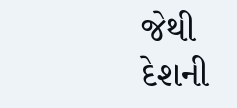જેથી દેશની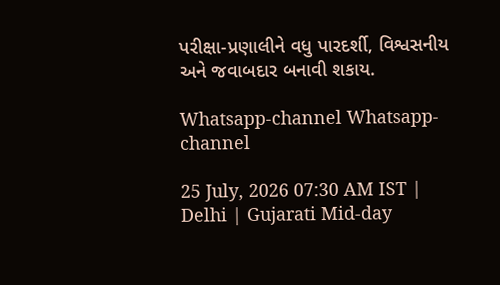પરીક્ષા-પ્રણાલીને વધુ પારદર્શી, વિશ્વસનીય અને જવાબદાર બનાવી શકાય.

Whatsapp-channel Whatsapp-channel

25 July, 2026 07:30 AM IST | Delhi | Gujarati Mid-day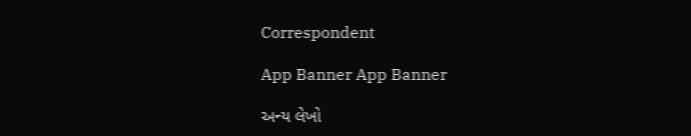Correspondent

App Banner App Banner

અન્ય લેખો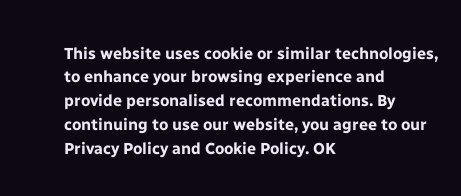This website uses cookie or similar technologies, to enhance your browsing experience and provide personalised recommendations. By continuing to use our website, you agree to our Privacy Policy and Cookie Policy. OK